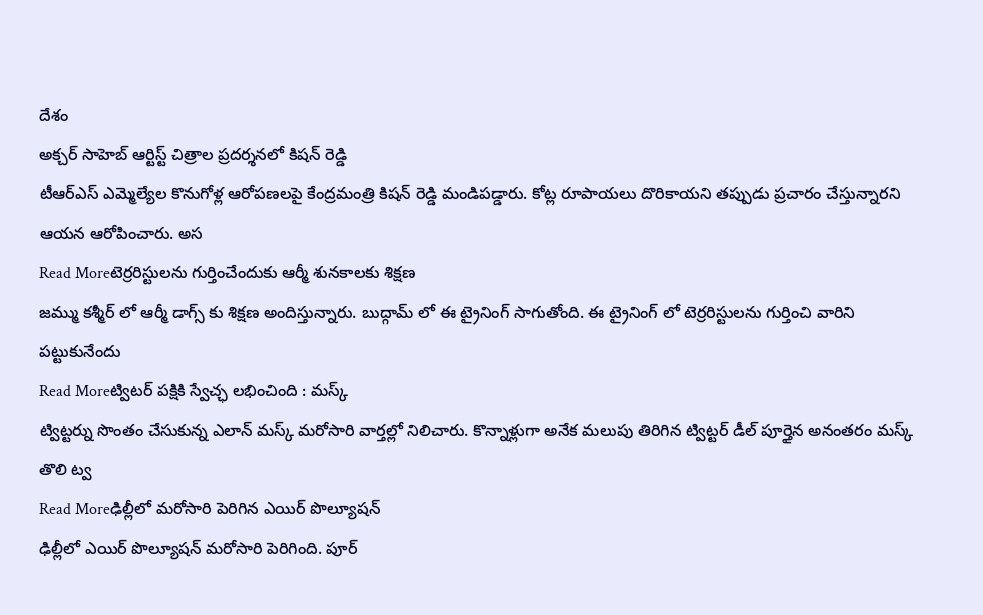దేశం
అక్చర్ సాహెబ్ ఆర్టిస్ట్ చిత్రాల ప్రదర్శనలో కిషన్ రెడ్డి
టీఆర్ఎస్ ఎమ్మెల్యేల కొనుగోళ్ల ఆరోపణలపై కేంద్రమంత్రి కిషన్ రెడ్డి మండిపడ్డారు. కోట్ల రూపాయలు దొరికాయని తప్పుడు ప్రచారం చేస్తున్నారని ఆయన ఆరోపించారు. అస
Read Moreటెర్రరిస్టులను గుర్తించేందుకు ఆర్మీ శునకాలకు శిక్షణ
జమ్ము కశ్మీర్ లో ఆర్మీ డాగ్స్ కు శిక్షణ అందిస్తున్నారు. బుద్గామ్ లో ఈ ట్రైనింగ్ సాగుతోంది. ఈ ట్రైనింగ్ లో టెర్రరిస్టులను గుర్తించి వారిని పట్టుకునేందు
Read Moreట్విటర్ పక్షికి స్వేచ్ఛ లభించింది : మస్క్
ట్విట్టర్ను సొంతం చేసుకున్న ఎలాన్ మస్క్ మరోసారి వార్తల్లో నిలిచారు. కొన్నాళ్లుగా అనేక మలుపు తిరిగిన ట్విట్టర్ డీల్ పూర్తైన అనంతరం మస్క్ తొలి ట్వ
Read Moreఢిల్లీలో మరోసారి పెరిగిన ఎయిర్ పొల్యూషన్
ఢిల్లీలో ఎయిర్ పొల్యూషన్ మరోసారి పెరిగింది. పూర్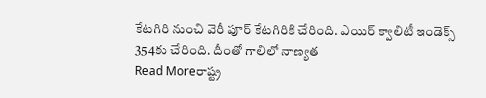కేటగిరి నుంచి వెరీ పూర్ కేటగిరికి చేరింది. ఎయిర్ క్వాలిటీ ఇండెక్స్ 354కు చేరింది. దీంతో గాలిలో నాణ్యత
Read Moreరాష్ట్ర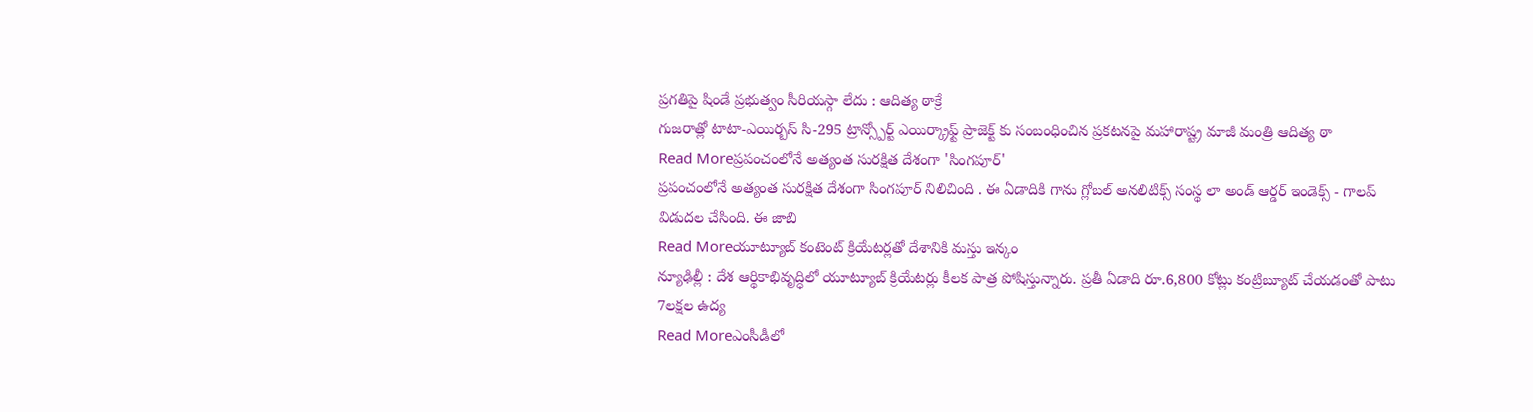ప్రగతిపై షిండే ప్రభుత్వం సీరియస్గా లేదు : ఆదిత్య ఠాక్రే
గుజరాత్లో టాటా-ఎయిర్బస్ సి-295 ట్రాన్స్పోర్ట్ ఎయిర్క్రాఫ్ట్ ప్రాజెక్ట్ కు సంబంధించిన ప్రకటనపై మహారాష్ట్ర మాజీ మంత్రి ఆదిత్య ఠా
Read Moreప్రపంచంలోనే అత్యంత సురక్షిత దేశంగా 'సింగపూర్'
ప్రపంచంలోనే అత్యంత సురక్షిత దేశంగా సింగపూర్ నిలిచింది . ఈ ఏడాదికి గాను గ్లోబల్ అనలిటిక్స్ సంస్థ లా అండ్ ఆర్డర్ ఇండెక్స్ - గాలప్ విడుదల చేసింది. ఈ జాబి
Read Moreయూట్యూబ్ కంటెంట్ క్రియేటర్లతో దేశానికి మస్తు ఇన్కం
న్యూఢిల్లీ : దేశ ఆర్థికాభివృద్ధిలో యూట్యూబ్ క్రియేటర్లు కీలక పాత్ర పోషిస్తున్నారు. ప్రతీ ఏడాది రూ.6,800 కోట్లు కంట్రిబ్యూట్ చేయడంతో పాటు 7లక్షల ఉద్య
Read Moreఎంసీడీలో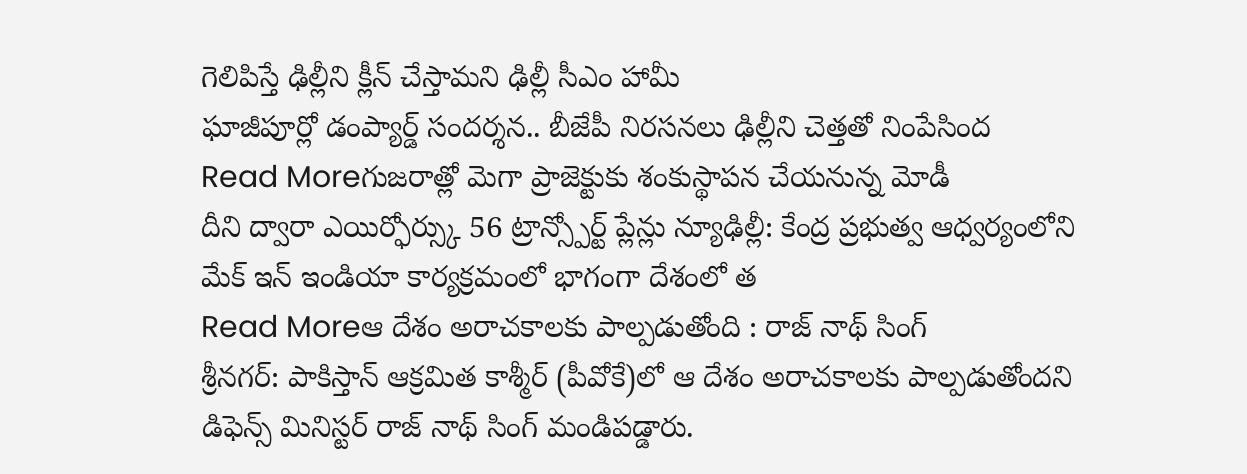గెలిపిస్తే ఢిల్లీని క్లీన్ చేస్తామని ఢిల్లీ సీఎం హామీ
ఘాజీపూర్లో డంప్యార్డ్ సందర్శన.. బీజేపీ నిరసనలు ఢిల్లీని చెత్తతో నింపేసింద
Read Moreగుజరాత్లో మెగా ప్రాజెక్టుకు శంకుస్థాపన చేయనున్న మోడీ
దీని ద్వారా ఎయిర్ఫోర్స్కు 56 ట్రాన్స్పోర్ట్ ప్లేన్లు న్యూఢిల్లీ: కేంద్ర ప్రభుత్వ ఆధ్వర్యంలోని మేక్ ఇన్ ఇండియా కార్యక్రమంలో భాగంగా దేశంలో త
Read Moreఆ దేశం అరాచకాలకు పాల్పడుతోంది : రాజ్ నాథ్ సింగ్
శ్రీనగర్: పాకిస్తాన్ ఆక్రమిత కాశ్మీర్ (పీవోకే)లో ఆ దేశం అరాచకాలకు పాల్పడుతోందని డిఫెన్స్ మినిస్టర్ రాజ్ నాథ్ సింగ్ మండిపడ్డారు.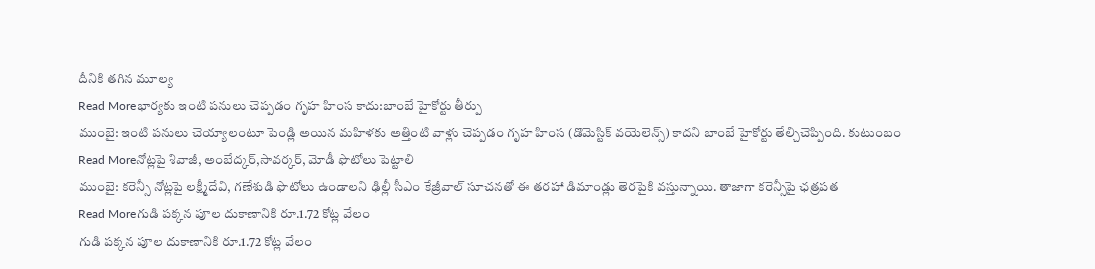దీనికి తగిన మూల్య
Read Moreభార్యకు ఇంటి పనులు చెప్పడం గృహ హింస కాదు:బాంబే హైకోర్టు తీర్పు
ముంబై: ఇంటి పనులు చెయ్యాలంటూ పెండ్లి అయిన మహిళకు అత్తింటి వాళ్లు చెప్పడం గృహ హింస (డొమెస్టిక్ వయెలెన్స్) కాదని బాంబే హైకోర్టు తేల్చిచెప్పింది. కుటుంబం
Read Moreనోట్లపై శివాజీ, అంబేద్కర్,సావర్కర్, మోడీ ఫొటోలు పెట్టాలి
ముంబై: కరెన్సీ నోట్లపై లక్ష్మీదేవి, గణేశుడి ఫొటోలు ఉండాలని ఢిల్లీ సీఎం కేజ్రీవాల్ సూచనతో ఈ తరహా డిమాండ్లు తెరపైకి వస్తున్నాయి. తాజాగా కరెన్సీపై ఛత్రపత
Read Moreగుడి పక్కన పూల దుకాణానికి రూ.1.72 కోట్ల వేలం
గుడి పక్కన పూల దుకాణానికి రూ.1.72 కోట్ల వేలం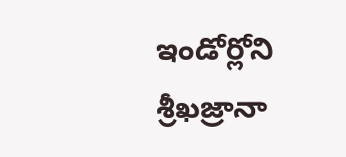ఇండోర్లోని శ్రీఖజ్రానా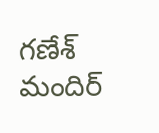గణేశ్ మందిర్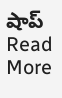షాప్
Read More